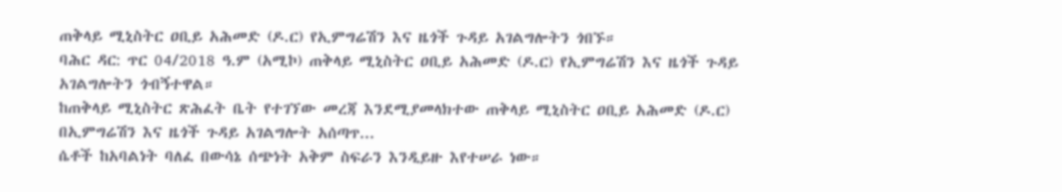ጠቅላይ ሚኒስትር ዐቢይ አሕመድ (ዶ.ር) የኢምግሬሽን እና ዜጎች ጉዳይ አገልግሎትን ጎበኙ።
ባሕር ዳር: ጥር 04/2018 ዓ.ም (አሚኮ) ጠቅላይ ሚኒስትር ዐቢይ አሕመድ (ዶ.ር) የኢምግሬሽን እና ዜጎች ጉዳይ አገልግሎትን ጎብኝተዋል።
ከጠቅላይ ሚኒስትር ጽሕፈት ቤት የተገኘው መረጃ እንደሚያመላክተው ጠቅላይ ሚኒስትር ዐቢይ አሕመድ (ዶ.ር) በኢምግሬሽን እና ዜጎች ጉዳይ አገልግሎት አሰጣጥ...
ሴቶች ከአባልነት ባለፈ በውሳኔ ሰጭነት አቅም ስፍራን እንዲይዙ እየተሠራ ነው።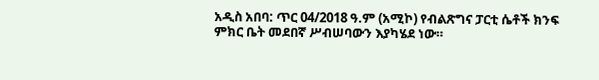አዲስ አበባ: ጥር 04/2018 ዓ.ም (አሚኮ) የብልጽግና ፓርቲ ሴቶች ክንፍ ምክር ቤት መደበኛ ሥብሠባውን እያካሄደ ነው።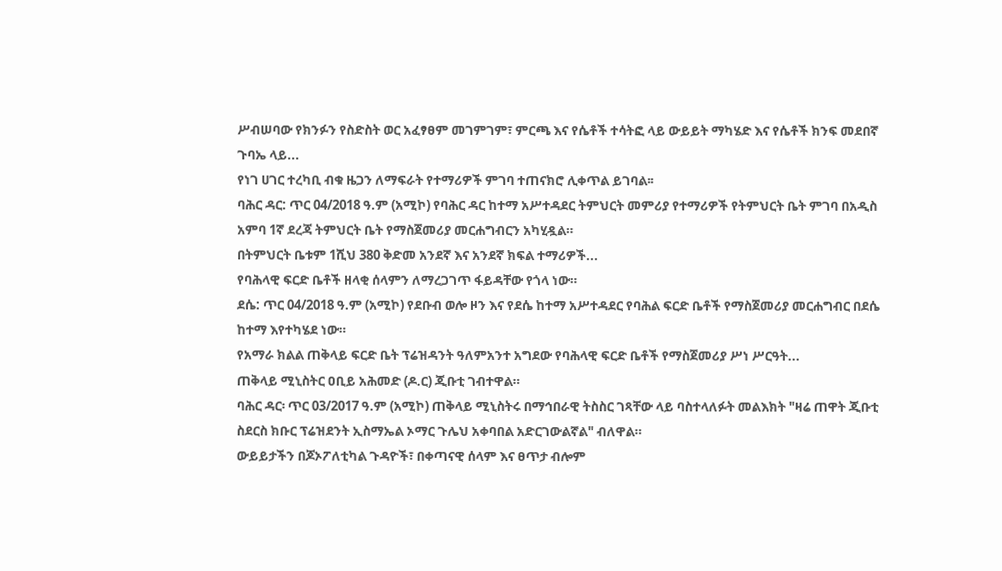ሥብሠባው የክንፉን የስድስት ወር አፈፃፀም መገምገም፣ ምርጫ እና የሴቶች ተሳትፎ ላይ ውይይት ማካሄድ እና የሴቶች ክንፍ መደበኛ ጉባኤ ላይ...
የነገ ሀገር ተረካቢ ብቁ ዜጋን ለማፍራት የተማሪዎች ምገባ ተጠናክሮ ሊቀጥል ይገባል፡፡
ባሕር ዳር: ጥር 04/2018 ዓ.ም (አሚኮ) የባሕር ዳር ከተማ አሥተዳደር ትምህርት መምሪያ የተማሪዎች የትምህርት ቤት ምገባ በአዲስ አምባ 1ኛ ደረጃ ትምህርት ቤት የማስጀመሪያ መርሐግብርን አካሂዷል።
በትምህርት ቤቱም 1ሺህ 380 ቅድመ አንደኛ እና አንደኛ ክፍል ተማሪዎች...
የባሕላዊ ፍርድ ቤቶች ዘላቂ ሰላምን ለማረጋገጥ ፋይዳቸው የጎላ ነው።
ደሴ: ጥር 04/2018 ዓ.ም (አሚኮ) የደቡብ ወሎ ዞን እና የደሴ ከተማ አሥተዳደር የባሕል ፍርድ ቤቶች የማስጀመሪያ መርሐግብር በደሴ ከተማ እየተካሄደ ነው።
የአማራ ክልል ጠቅላይ ፍርድ ቤት ፕሬዝዳንት ዓለምአንተ አግደው የባሕላዊ ፍርድ ቤቶች የማስጀመሪያ ሥነ ሥርዓት...
ጠቅላይ ሚኒስትር ዐቢይ አሕመድ (ዶ.ር) ጂቡቲ ገብተዋል።
ባሕር ዳር፡ ጥር 03/2017 ዓ.ም (አሚኮ) ጠቅላይ ሚኒስትሩ በማኅበራዊ ትስስር ገጻቸው ላይ ባስተላለፉት መልእክት "ዛሬ ጠዋት ጂቡቲ ስደርስ ክቡር ፕሬዝደንት ኢስማኤል ኦማር ጉሌህ አቀባበል አድርገውልኛል" ብለዋል።
ውይይታችን በጆኦፖለቲካል ጉዳዮች፣ በቀጣናዊ ሰላም እና ፀጥታ ብሎም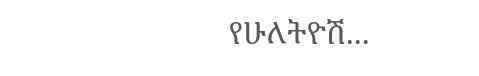የሁለትዮሽ...